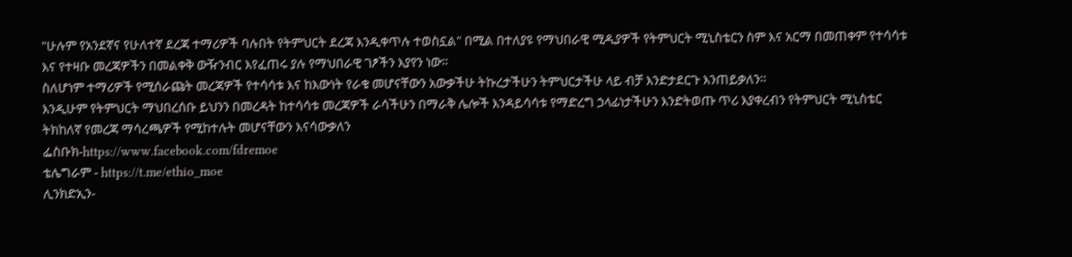"ሁሉም የአንደኛና የሁለተኛ ደረጃ ተማሪዎች ባሉበት የትምህርት ደረጃ እንዲቀጥሉ ተወስኗል" በሚል በተለያዩ የማህበራዊ ሚዲያዎች የትምህርት ሚኒስቴርን ስም እና አርማ በመጠቀም የተሳሳቱ እና የተዛቡ መረጃዎችን በመልቀቅ ውዥንብር እየፈጠሩ ያሉ የማህበራዊ ገፆችን እያየን ነው።
ስለሆነም ተማሪዎች የሚሰራጩት መረጃዎች የተሳሳቱ እና ከእውነት የራቁ መሆናቸውን አውቃችሁ ትኩረታችሁን ትምህርታችሁ ላይ ብቻ እንድታደርጉ እንጠይቃለን።
እንዲሁም የትምህርት ማህበረሰቡ ይህንን በመረዳት ከተሳሳቱ መረጃዎች ራሳችሁን በማራቅ ሌሎች እንዳይሳሳቱ የማድረግ ኃላፊነታችሁን እንድትወጡ ጥሪ እያቀረብን የትምህርት ሚኒስቴር ትክከለኛ የመረጃ ማሳረጫዎች የሚከተሉት መሆናቸውን እናሳውቃለን
ፌስቡክ-https://www.facebook.com/fdremoe
ቴሌግራም - https://t.me/ethio_moe
ሊንክድኢን-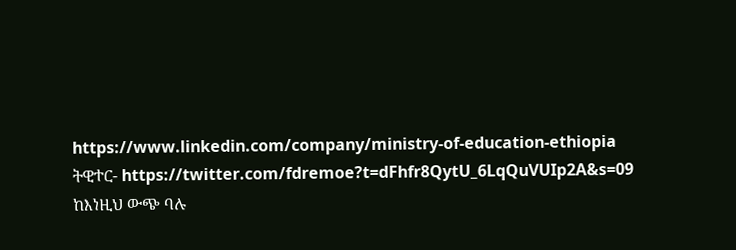https://www.linkedin.com/company/ministry-of-education-ethiopia
ትዊተር- https://twitter.com/fdremoe?t=dFhfr8QytU_6LqQuVUIp2A&s=09
ከእነዚህ ውጭ ባሉ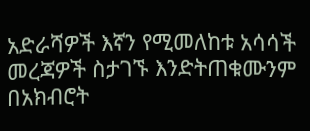አድራሻዎች እኛን የሚመለከቱ አሳሳች መረጃዎች ስታገኙ እንድትጠቁሙንም በአክብሮት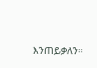እንጠይቃለን።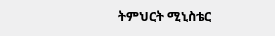ትምህርት ሚኒስቴር